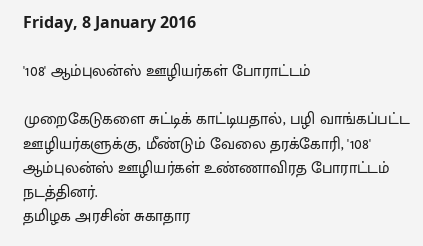Friday, 8 January 2016

'108' ஆம்புலன்ஸ் ஊழியர்கள் போராட்டம்

முறைகேடுகளை சுட்டிக் காட்டியதால், பழி வாங்கப்பட்ட ஊழியர்களுக்கு, மீண்டும் வேலை தரக்கோரி, '108' ஆம்புலன்ஸ் ஊழியர்கள் உண்ணாவிரத போராட்டம் நடத்தினர்.
தமிழக அரசின் சுகாதார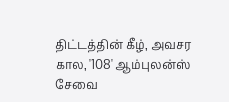திட்டத்தின் கீழ், அவசர கால, '108' ஆம்புலன்ஸ் சேவை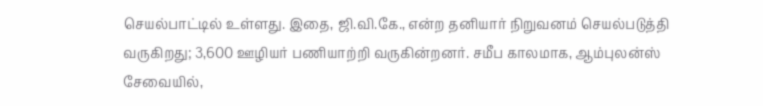செயல்பாட்டில் உள்ளது. இதை, ஜி.வி.கே., என்ற தனியார் நிறுவனம் செயல்படுத்தி வருகிறது; 3,600 ஊழியர் பணியாற்றி வருகின்றனர். சமீப காலமாக, ஆம்புலன்ஸ் சேவையில்,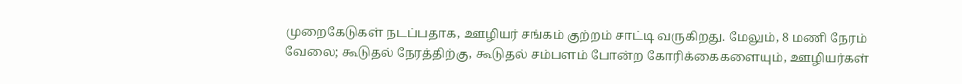முறைகேடுகள் நடப்பதாக, ஊழியர் சங்கம் குற்றம் சாட்டி வருகிறது. மேலும், 8 மணி நேரம் வேலை; கூடுதல் நேரத்திற்கு, கூடுதல் சம்பளம் போன்ற கோரிக்கைகளையும், ஊழியர்கள்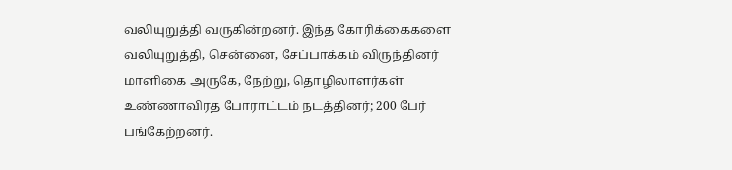வலியுறுத்தி வருகின்றனர். இந்த கோரிக்கைகளை வலியுறுத்தி, சென்னை, சேப்பாக்கம் விருந்தினர் மாளிகை அருகே, நேற்று, தொழிலாளர்கள் உண்ணாவிரத போராட்டம் நடத்தினர்; 200 பேர் பங்கேற்றனர்.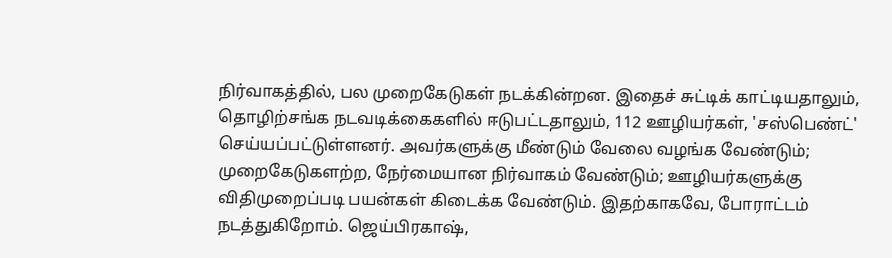நிர்வாகத்தில், பல முறைகேடுகள் நடக்கின்றன. இதைச் சுட்டிக் காட்டியதாலும், தொழிற்சங்க நடவடிக்கைகளில் ஈடுபட்டதாலும், 112 ஊழியர்கள், 'சஸ்பெண்ட்' செய்யப்பட்டுள்ளனர். அவர்களுக்கு மீண்டும் வேலை வழங்க வேண்டும்; முறைகேடுகளற்ற, நேர்மையான நிர்வாகம் வேண்டும்; ஊழியர்களுக்கு விதிமுறைப்படி பயன்கள் கிடைக்க வேண்டும். இதற்காகவே, போராட்டம் நடத்துகிறோம். ஜெய்பிரகாஷ்,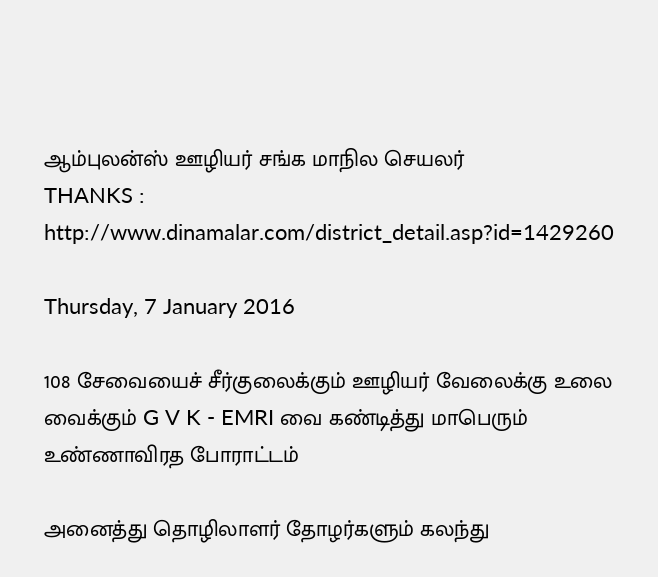ஆம்புலன்ஸ் ஊழியர் சங்க மாநில செயலர்
THANKS :  http://www.dinamalar.com/district_detail.asp?id=1429260

Thursday, 7 January 2016

108 சேவையைச் சீர்குலைக்கும் ஊழியர் வேலைக்கு உலை வைக்கும் G V K - EMRI வை கண்டித்து மாபெரும் உண்ணாவிரத போராட்டம்

அனைத்து தொழிலாளர் தோழர்களும் கலந்து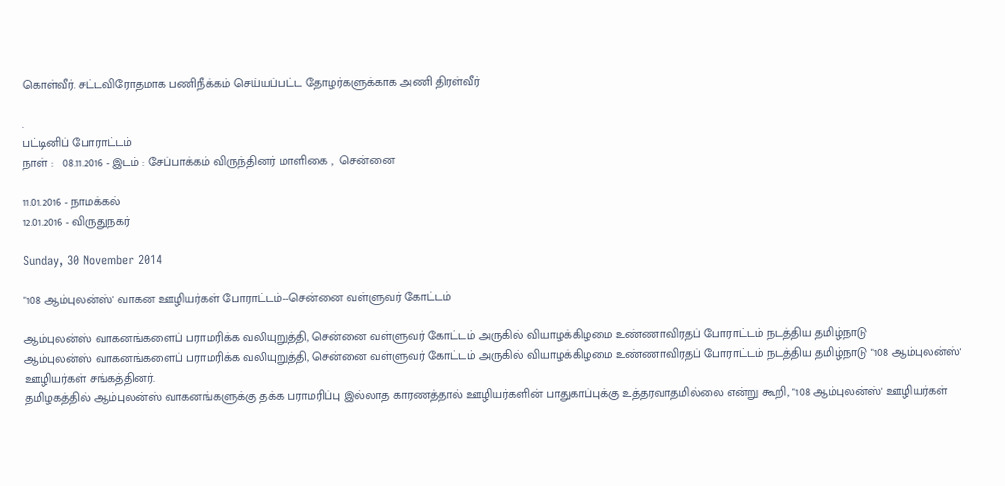கொள்வீர். சட்டவிரோதமாக பணிநீக்கம் செய்யப்பட்ட தோழர்களுக்காக அணி திரள்வீர்

.
பட்டினிப் போராட்டம்
நாள் :   08.11.2016 - இடம் : சேப்பாக்கம் விருந்தினர் மாளிகை ,  சென்னை

11.01.2016 - நாமக்கல்
12.01.2016 - விருதுநகர்

Sunday, 30 November 2014

"108 ஆம்புலன்ஸ்' வாகன ஊழியர்கள் போராட்டம்--சென்னை வள்ளுவர் கோட்டம்

ஆம்புலன்ஸ் வாகனங்களைப் பராமரிக்க வலியுறுத்தி, சென்னை வள்ளுவர் கோட்டம் அருகில் வியாழக்கிழமை உண்ணாவிரதப் போராட்டம் நடத்திய தமிழ்நாடு
ஆம்புலன்ஸ் வாகனங்களைப் பராமரிக்க வலியுறுத்தி, சென்னை வள்ளுவர் கோட்டம் அருகில் வியாழக்கிழமை உண்ணாவிரதப் போராட்டம் நடத்திய தமிழ்நாடு "108 ஆம்புலன்ஸ்' ஊழியர்கள் சங்கத்தினர்.
தமிழகத்தில் ஆம்புலன்ஸ் வாகனங்களுக்கு தக்க பராமரிப்பு இல்லாத காரணத்தால் ஊழியர்களின் பாதுகாப்புக்கு உத்தரவாதமில்லை என்று கூறி, "108 ஆம்புலன்ஸ்' ஊழியர்கள்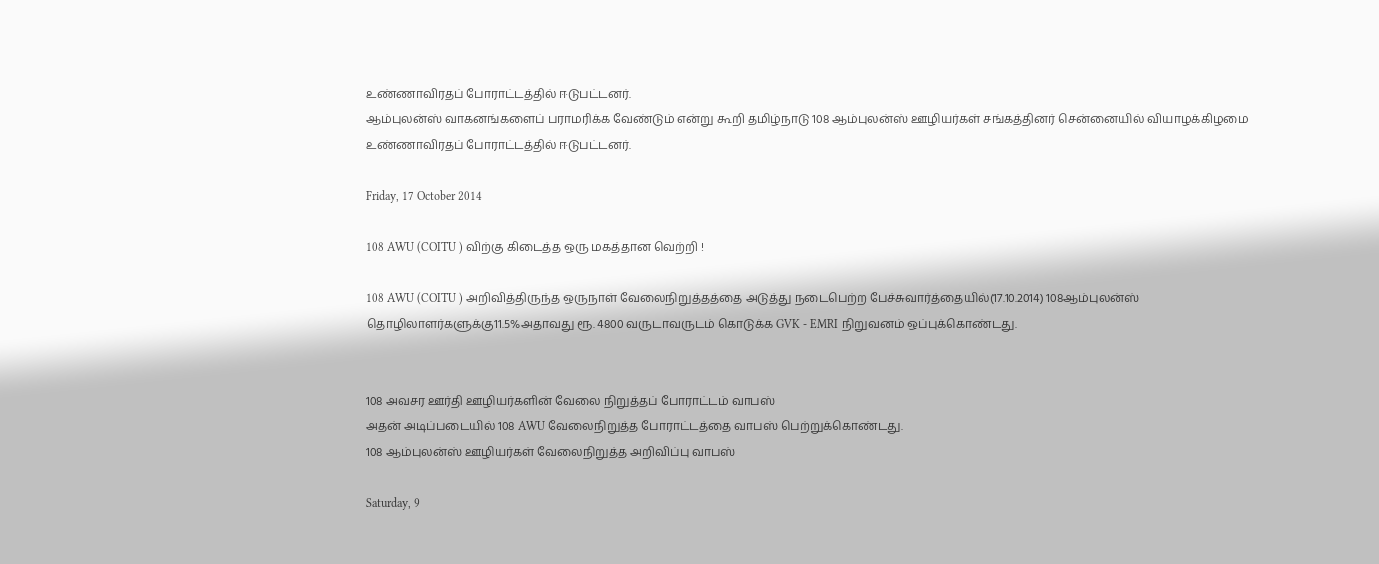உண்ணாவிரதப் போராட்டத்தில் ஈடுபட்டனர்.
ஆம்புலன்ஸ் வாகனங்களைப் பராமரிக்க வேண்டும் என்று கூறி தமிழ்நாடு 108 ஆம்புலன்ஸ் ஊழியர்கள் சங்கத்தினர் சென்னையில் வியாழக்கிழமை உண்ணாவிரதப் போராட்டத்தில் ஈடுபட்டனர்.

Friday, 17 October 2014

108 AWU (COITU ) விற்கு கிடைத்த ஒரு மகத்தான வெற்றி !

108 AWU (COITU ) அறிவித்திருந்த ஒருநாள் வேலைநிறுத்தத்தை அடுத்து நடைபெற்ற பேச்சுவார்த்தையில்(17.10.2014) 108ஆம்புலன்ஸ் தொழிலாளர்களுக்கு11.5%அதாவது ரூ. 4800 வருடாவருடம் கொடுக்க GVK - EMRI நிறுவனம் ஒப்புக்கொண்டது.


108 அவசர ஊர்தி ஊழியர்களின் வேலை நிறுத்தப் போராட்டம் வாபஸ்
அதன் அடிப்படையில் 108 AWU வேலைநிறுத்த போராட்டத்தை வாபஸ் பெற்றுக்கொண்டது.
108 ஆம்புலன்ஸ் ஊழியர்கள் வேலைநிறுத்த அறிவிப்பு வாபஸ்

Saturday, 9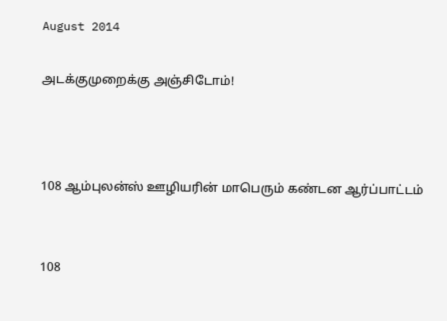August 2014

அடக்குமுறைக்கு அஞ்சிடோம்!



108 ஆம்புலன்ஸ் ஊழியரின் மாபெரும் கண்டன ஆர்ப்பாட்டம்


108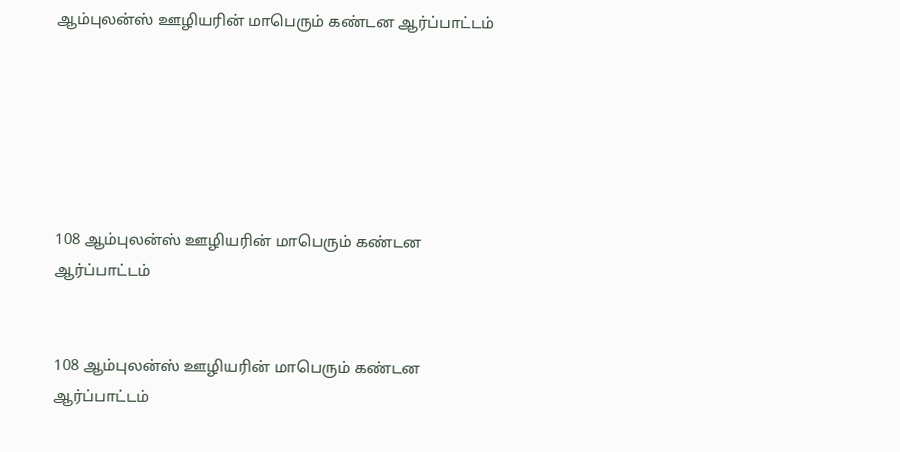ஆம்புலன்ஸ் ஊழியரின் மாபெரும் கண்டன ஆர்ப்பாட்டம்






108 ஆம்புலன்ஸ் ஊழியரின் மாபெரும் கண்டன ஆர்ப்பாட்டம்


108 ஆம்புலன்ஸ் ஊழியரின் மாபெரும் கண்டன ஆர்ப்பாட்டம்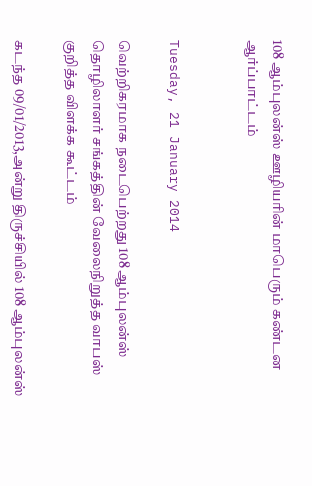108 ஆம்புலன்ஸ் ஊழியரின் மாபெரும் கண்டன ஆர்ப்பாட்டம்


Tuesday, 21 January 2014

வெற்றிகரமாக நடைபெற்றது 108 ஆம்புலன்ஸ் தொழிலாளர் சங்கத்தின் வேலைநிறுத்த வாபஸ் குறித்த விளக்க கூட்டம்

கடந்த 09/01/2013,அன்று திருச்சியில் 108 ஆம்புலன்ஸ்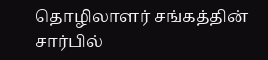தொழிலாளர் சங்கத்தின் சார்பில்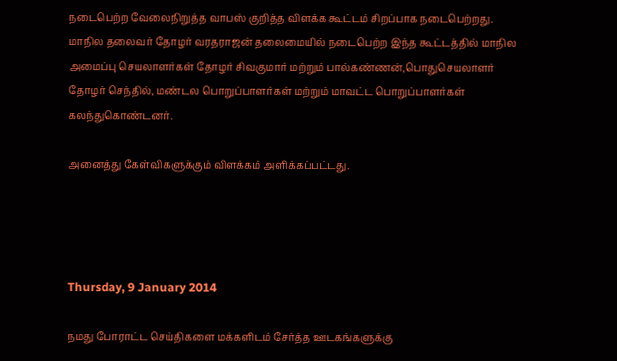நடைபெற்ற வேலைநிறுத்த வாபஸ் குறித்த விளக்க கூட்டம் சிறப்பாக நடைபெற்றது.
மாநில தலைவர் தோழர் வரதராஜன் தலைமையில் நடைபெற்ற இந்த கூட்டத்தில் மாநில அமைப்பு செயலாளர்கள் தோழர் சிவகுமார் மற்றும் பால்கண்ணன்,பொதுசெயலாளர் தோழர் செந்தில், மண்டல பொறுப்பாளர்கள் மற்றும் மாவட்ட பொறுப்பாளர்கள் கலந்துகொண்டனர்.

அனைத்து கேள்விகளுக்கும் விளக்கம் அளிக்கப்பட்டது.




Thursday, 9 January 2014

நமது போராட்ட செய்திகளை மக்களிடம் சேர்த்த ஊடகங்களுக்கு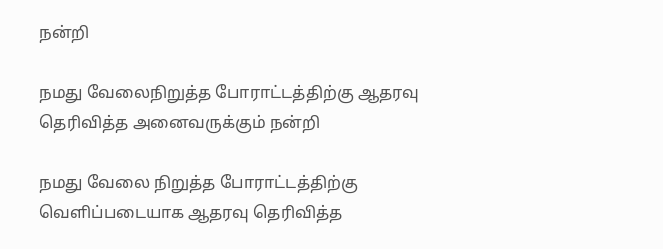நன்றி

நமது வேலைநிறுத்த போராட்டத்திற்கு ஆதரவு தெரிவித்த அனைவருக்கும் நன்றி

நமது வேலை நிறுத்த போராட்டத்திற்கு வெளிப்படையாக ஆதரவு தெரிவித்த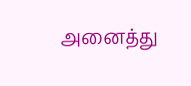அனைத்து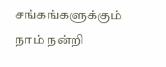சங்கங்களுக்கும் நாம் நன்றி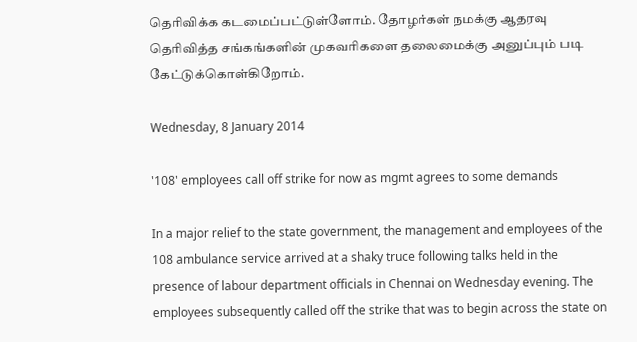தெரிவிக்க கடமைப்பட்டுள்ளோம். தோழர்கள் நமக்கு ஆதரவு தெரிவித்த சங்கங்களின் முகவரிகளை தலைமைக்கு அனுப்பும் படி கேட்டுக்கொள்கிறோம்.

Wednesday, 8 January 2014

'108' employees call off strike for now as mgmt agrees to some demands

In a major relief to the state government, the management and employees of the 108 ambulance service arrived at a shaky truce following talks held in the presence of labour department officials in Chennai on Wednesday evening. The employees subsequently called off the strike that was to begin across the state on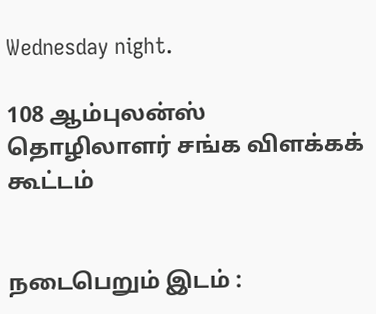Wednesday night.

108 ஆம்புலன்ஸ் தொழிலாளர் சங்க விளக்கக் கூட்டம்


நடைபெறும் இடம் :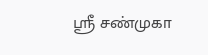ஸ்ரீ சண்முகா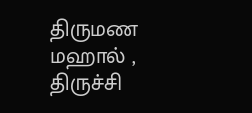திருமண மஹால் , திருச்சி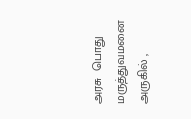அரசு  பொது மருத்துவமனை அருகில் ,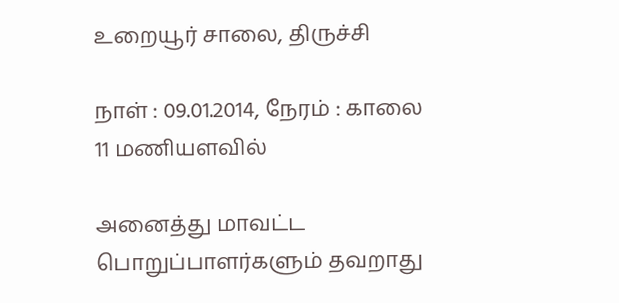உறையூர் சாலை, திருச்சி

நாள் : 09.01.2014, நேரம் : காலை 11 மணியளவில்

அனைத்து மாவட்ட பொறுப்பாளர்களும் தவறாது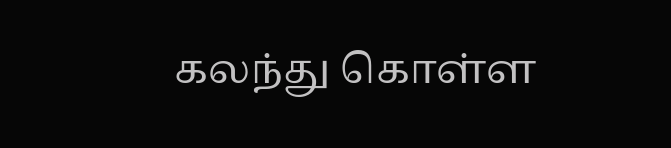கலந்து கொள்ள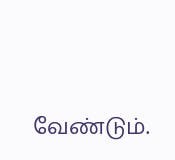வேண்டும்.